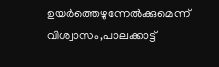ഉയര്‍ത്തെഴുന്നേല്‍ക്കുമെന്ന് വിശ്വാസം,പാലക്കാട്ട്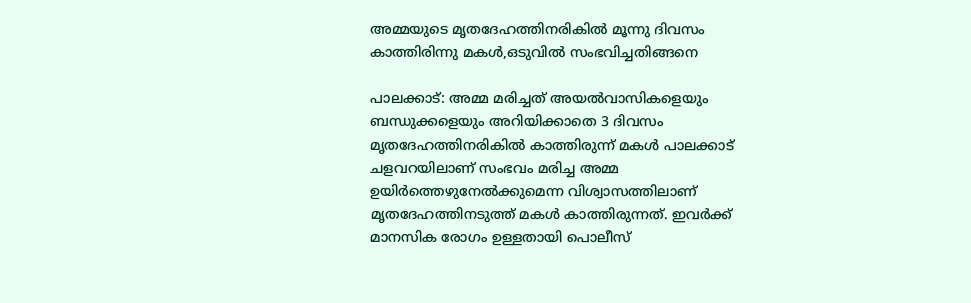അമ്മയുടെ മൃതദേഹത്തിനരികില്‍ മൂന്നു ദിവസം കാത്തിരിന്നു മകള്‍,ഒടുവില്‍ സംഭവിച്ചതിങ്ങനെ

പാലക്കാട്: അമ്മ മരിച്ചത് അയല്‍വാസികളെയും ബന്ധുക്കളെയും അറിയിക്കാതെ 3 ദിവസം മൃതദേഹത്തിനരികില്‍ കാത്തിരുന്ന് മകള്‍ പാലക്കാട് ചളവറയിലാണ് സംഭവം മരിച്ച അമ്മ ഉയിര്‍ത്തെഴുനേല്‍ക്കുമെന്ന വിശ്വാസത്തിലാണ് മൃതദേഹത്തിനടുത്ത് മകള്‍ കാത്തിരുന്നത്. ഇവര്‍ക്ക് മാനസിക രോഗം ഉള്ളതായി പൊലീസ്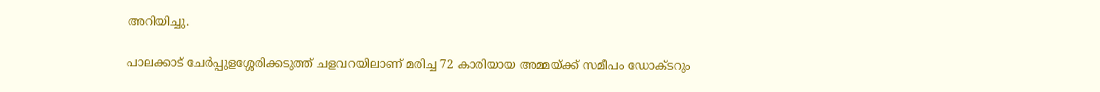അറിയിച്ചു.

പാലക്കാട് ചേര്‍പ്പുളശ്ശേരിക്കടുത്ത് ചളവറയിലാണ് മരിച്ച 72 കാരിയായ അമ്മയ്ക്ക് സമീപം ഡോക്ടറും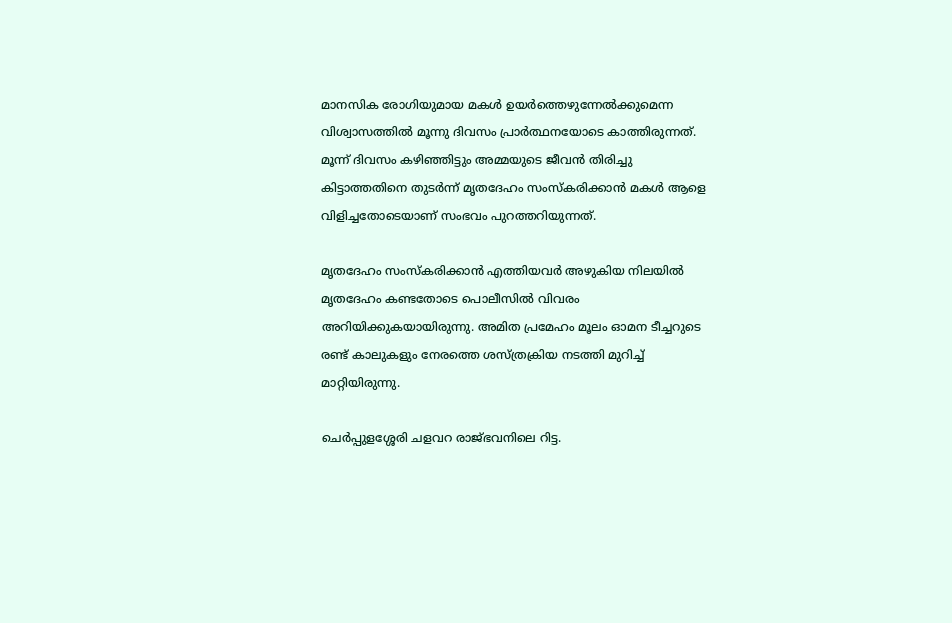മാനസിക രോഗിയുമായ മകള്‍ ഉയര്‍ത്തെഴുന്നേല്‍ക്കുമെന്ന വിശ്വാസത്തില്‍ മൂന്നു ദിവസം പ്രാര്‍ത്ഥനയോടെ കാത്തിരുന്നത്. മൂന്ന് ദിവസം കഴിഞ്ഞിട്ടും അമ്മയുടെ ജീവന്‍ തിരിച്ചു കിട്ടാത്തതിനെ തുടര്‍ന്ന് മൃതദേഹം സംസ്‌കരിക്കാന്‍ മകള്‍ ആളെ വിളിച്ചതോടെയാണ് സംഭവം പുറത്തറിയുന്നത്.

മൃതദേഹം സംസ്‌കരിക്കാന്‍ എത്തിയവര്‍ അഴുകിയ നിലയില്‍ മൃതദേഹം കണ്ടതോടെ പൊലീസില്‍ വിവരം അറിയിക്കുകയായിരുന്നു. അമിത പ്രമേഹം മൂലം ഓമന ടീച്ചറുടെ രണ്ട് കാലുകളും നേരത്തെ ശസ്ത്രക്രിയ നടത്തി മുറിച്ച് മാറ്റിയിരുന്നു.

ചെര്‍പ്പുളശ്ശേരി ചളവറ രാജ്ഭവനിലെ റിട്ട.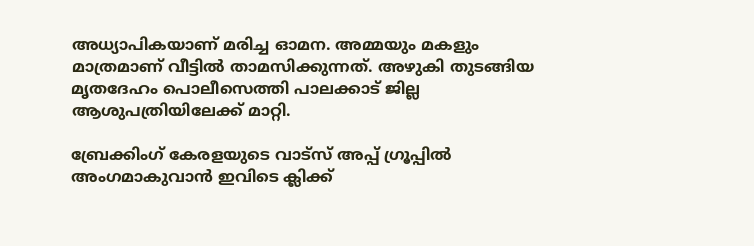അധ്യാപികയാണ് മരിച്ച ഓമന. അമ്മയും മകളും മാത്രമാണ് വീട്ടില്‍ താമസിക്കുന്നത്. അഴുകി തുടങ്ങിയ മൃതദേഹം പൊലീസെത്തി പാലക്കാട് ജില്ല ആശുപത്രിയിലേക്ക് മാറ്റി.

ബ്രേക്കിംഗ് കേരളയുടെ വാട്സ് അപ്പ് ഗ്രൂപ്പിൽ അംഗമാകുവാൻ ഇവിടെ ക്ലിക്ക്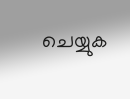ചെയ്യുക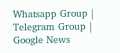Whatsapp Group | Telegram Group | Google News